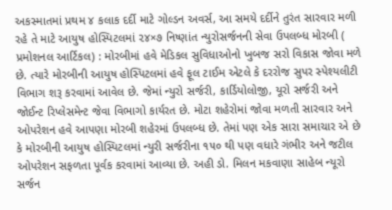અકસ્માતમાં પ્રથમ ૪ કલાક દર્દી માટે ગોલ્ડન અવર્સ, આ સમયે દર્દીને તુરંત સારવાર મળી રહે તે માટે આયુષ હોસ્પિટલમાં ૨૪×૭ નિષ્ણાંત ન્યુરોસર્જનની સેવા ઉપલબ્ધ મોરબી ( પ્રમોશનલ આર્ટિકલ) : મોરબીમાં હવે મેડિકલ સુવિધાઓનો ખુબજ સરો વિકાસ જોવા મળે છે. ત્યારે મોરબીની આયુષ હોસ્પિટલમાં હવે ફૂલ ટાઈમ એટલે કે દરરોજ સુપર સ્પેશ્યલીટી વિભાગ શરૂ કરવામાં આવેલ છે. જેમાં ન્યુરો સર્જરી, કાર્ડિયોલોજી, યૂરો સર્જરી અને જોઈન્ટ રિપ્લેસમેન્ટ જેવા વિભાગો કાર્યરત છે. મોટા શહેરોમાં જોવા મળતી સારવાર અને ઓપરેશન હવે આપણા મોરબી શહેરમાં ઉપલબ્ધ છે. તેમાં પણ એક સારા સમાચાર એ છે કે મોરબીની આયુષ હોસ્પિટલમાં ન્યુરી સર્જરીના ૧૫૦ થી પણ વધારે ગંભીર અને જટીલ ઓપરેશન સફળતા પૂર્વક કરવામાં આવ્યા છે. અહી ડો. મિલન મકવાણા સાહેબ ન્યૂરો સર્જન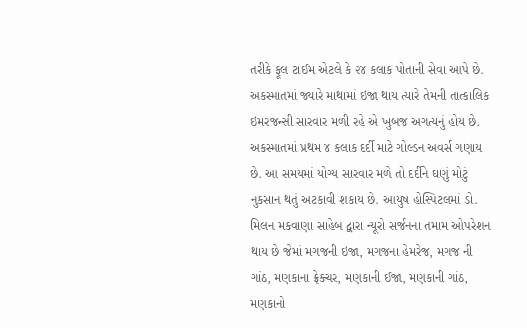તરીકે ફૂલ ટાઈમ એટલે કે ૨૪ કલાક પોતાની સેવા આપે છે. અકસ્માતમાં જ્યારે માથામાં ઇજા થાય ત્યારે તેમની તાત્કાલિક ઇમરજન્સી સારવાર મળી રહે એ ખુબજ અગત્યનું હોય છે. અકસ્માતમાં પ્રથમ ૪ કલાક દર્દી માટે ગોલ્ડન અવર્સ ગણાય છે. આ સમયમાં યોગ્ય સારવાર મળે તો દર્દીને ઘણું મોટું નુકસાન થતું અટકાવી શકાય છે. આયુષ હોસ્પિટલમાં ડો. મિલન મકવાણા સાહેબ દ્વારા ન્યૂરો સર્જનના તમામ ઓપરેશન થાય છે જેમાં મગજની ઇજા, મગજના હેમરેજ, મગજ ની ગાંઠ, મણકાના ફ્રેક્ચર, મણકાની ઈજા, મણકાની ગાંઠ, મણકાનો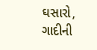ઘસારો, ગાદીની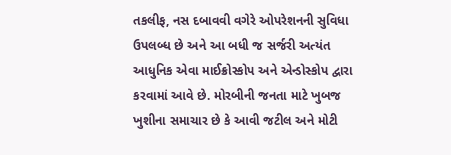તકલીફ, નસ દબાવવી વગેરે ઓપરેશનની સુવિધા ઉપલબ્ધ છે અને આ બધી જ સર્જરી અત્યંત આધુનિક એવા માઈક્રોસ્કોપ અને એન્ડોસ્કોપ દ્વારા કરવામાં આવે છે. મોરબીની જનતા માટે ખુબજ ખુશીના સમાચાર છે કે આવી જટીલ અને મોટી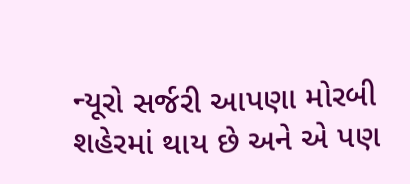ન્યૂરો સર્જરી આપણા મોરબી શહેરમાં થાય છે અને એ પણ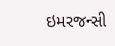ઇમરજન્સી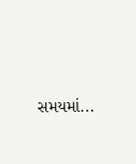સમયમાં...